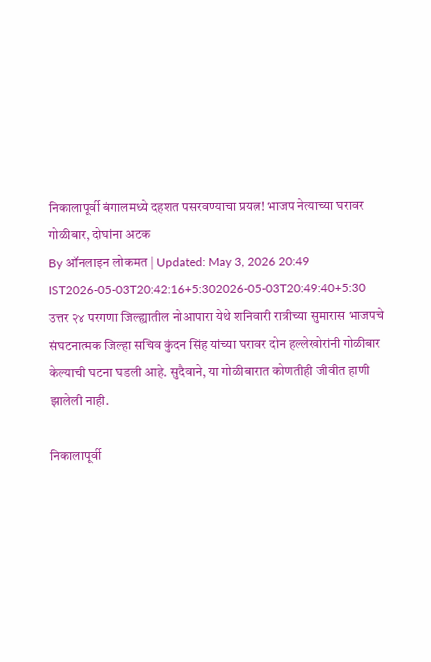निकालापूर्वी बंगालमध्ये दहशत पसरवण्याचा प्रयत्न! भाजप नेत्याच्या घरावर गोळीबार, दोघांना अटक
By ऑनलाइन लोकमत | Updated: May 3, 2026 20:49 IST2026-05-03T20:42:16+5:302026-05-03T20:49:40+5:30
उत्तर २४ परगणा जिल्ह्यातील नोआपारा येथे शनिवारी रात्रीच्या सुमारास भाजपचे संघटनात्मक जिल्हा सचिव कुंदन सिंह यांच्या घरावर दोन हल्लेखोरांनी गोळीबार केल्याची घटना घडली आहे. सुदैवाने, या गोळीबारात कोणतीही जीवीत हाणी झालेली नाही.

निकालापूर्वी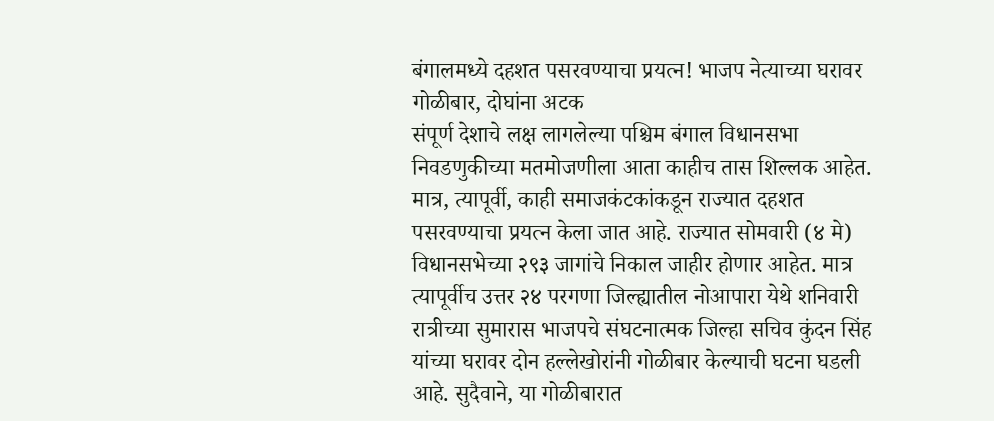बंगालमध्ये दहशत पसरवण्याचा प्रयत्न! भाजप नेत्याच्या घरावर गोळीबार, दोघांना अटक
संपूर्ण देशाचे लक्ष लागलेल्या पश्चिम बंगाल विधानसभा निवडणुकीच्या मतमोजणीला आता काहीच तास शिल्लक आहेत. मात्र, त्यापूर्वी, काही समाजकंटकांकडून राज्यात दहशत पसरवण्याचा प्रयत्न केला जात आहे. राज्यात सोमवारी (४ मे) विधानसभेच्या २९३ जागांचे निकाल जाहीर होणार आहेत. मात्र त्यापूर्वीच उत्तर २४ परगणा जिल्ह्यातील नोआपारा येथे शनिवारी रात्रीच्या सुमारास भाजपचे संघटनात्मक जिल्हा सचिव कुंदन सिंह यांच्या घरावर दोन हल्लेखोरांनी गोळीबार केल्याची घटना घडली आहे. सुदैवाने, या गोळीबारात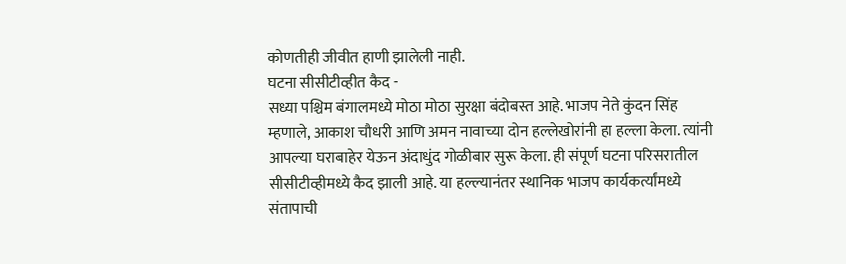कोणतीही जीवीत हाणी झालेली नाही.
घटना सीसीटीव्हीत कैद -
सध्या पश्चिम बंगालमध्ये मोठा मोठा सुरक्षा बंदोबस्त आहे. भाजप नेते कुंदन सिंह म्हणाले, आकाश चौधरी आणि अमन नावाच्या दोन हल्लेखोरांनी हा हल्ला केला. त्यांनी आपल्या घराबाहेर येऊन अंदाधुंद गोळीबार सुरू केला. ही संपूर्ण घटना परिसरातील सीसीटीव्हीमध्ये कैद झाली आहे. या हल्ल्यानंतर स्थानिक भाजप कार्यकर्त्यांमध्ये संतापाची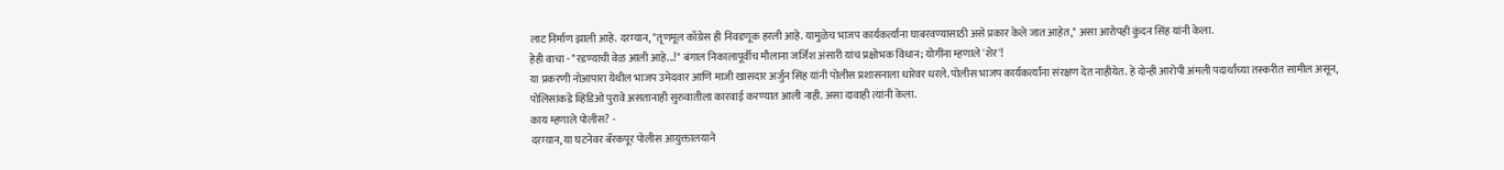लाट निर्माण झाली आहे. दरम्यान, "तृणमूल काँग्रेस ही निवडणूक हरली आहे. यामुळेच भाजप कार्यकर्त्यांना घाबरवण्यासाठी असे प्रकार केले जात आहेत," असा आरोपही कुंदन सिंह यांनी केला.
हेही वाचा - "रडण्याची वेळ आली आहे...!" बंगाल निकालापूर्वीच मौलाना जर्जिश अंसारी यांच प्रक्षोभक विधान; योगींना म्हणाले 'शेर'!
या प्रकरणी नोआपारा येथील भाजप उमेदवार आणि माजी खासदार अर्जुन सिंह यांनी पोलीस प्रशासनाला धारेवर धरले. पोलीस भाजप कार्यकर्त्यांना संरक्षण देत नाहीयेत. हे दोन्ही आरोपी अंमली पदार्थांच्या तस्करीत सामील असून, पोलिसांकडे व्हिडिओ पुरावे असतानाही सुरुवातीला कारवाई करण्यात आली नाही. असा दावाही त्यांनी केला.
काय म्हणाले पोलीस? -
दरम्यान, या घटनेवर बॅरकपूर पोलीस आयुक्तालयाने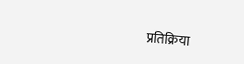प्रतिक्रिया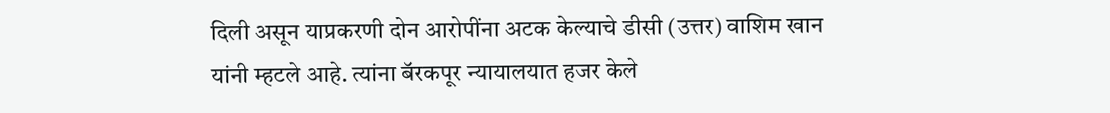दिली असून याप्रकरणी दोन आरोपींना अटक केल्याचे डीसी (उत्तर) वाशिम खान यांनी म्हटले आहे. त्यांना बॅरकपूर न्यायालयात हजर केले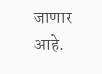जाणार आहे.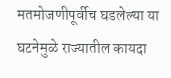मतमोजणीपूर्वीच घडलेल्या या घटनेमुळे राज्यातील कायदा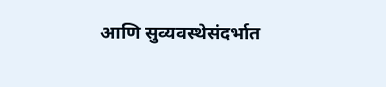आणि सुव्यवस्थेसंदर्भात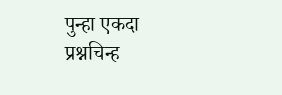पुन्हा एकदा प्रश्नचिन्ह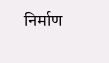निर्माण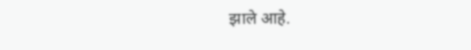झाले आहे.